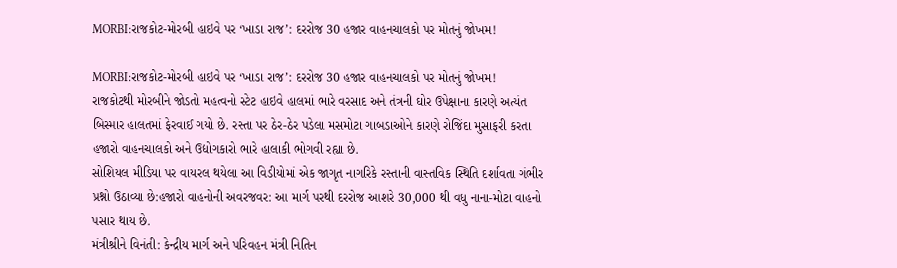MORBI:રાજકોટ-મોરબી હાઇવે પર ‘ખાડા રાજ’: દરરોજ 30 હજાર વાહનચાલકો પર મોતનું જોખમ!

MORBI:રાજકોટ-મોરબી હાઇવે પર ‘ખાડા રાજ’: દરરોજ 30 હજાર વાહનચાલકો પર મોતનું જોખમ!
રાજકોટથી મોરબીને જોડતો મહત્વનો સ્ટેટ હાઇવે હાલમાં ભારે વરસાદ અને તંત્રની ઘોર ઉપેક્ષાના કારણે અત્યંત બિસ્માર હાલતમાં ફેરવાઈ ગયો છે. રસ્તા પર ઠેર-ઠેર પડેલા મસમોટા ગાબડાઓને કારણે રોજિંદા મુસાફરી કરતા હજારો વાહનચાલકો અને ઉદ્યોગકારો ભારે હાલાકી ભોગવી રહ્યા છે.
સોશિયલ મીડિયા પર વાયરલ થયેલા આ વિડીયોમાં એક જાગૃત નાગરિકે રસ્તાની વાસ્તવિક સ્થિતિ દર્શાવતા ગંભીર પ્રશ્નો ઉઠાવ્યા છે:હજારો વાહનોની અવરજવર: આ માર્ગ પરથી દરરોજ આશરે 30,000 થી વધુ નાના-મોટા વાહનો પસાર થાય છે.
મંત્રીશ્રીને વિનંતી: કેન્દ્રીય માર્ગ અને પરિવહન મંત્રી નિતિન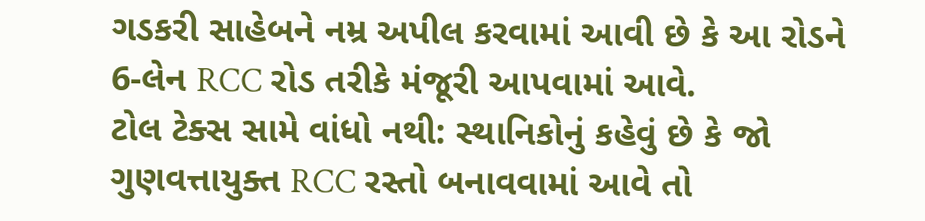ગડકરી સાહેબને નમ્ર અપીલ કરવામાં આવી છે કે આ રોડને 6-લેન RCC રોડ તરીકે મંજૂરી આપવામાં આવે.
ટોલ ટેક્સ સામે વાંધો નથી: સ્થાનિકોનું કહેવું છે કે જો ગુણવત્તાયુક્ત RCC રસ્તો બનાવવામાં આવે તો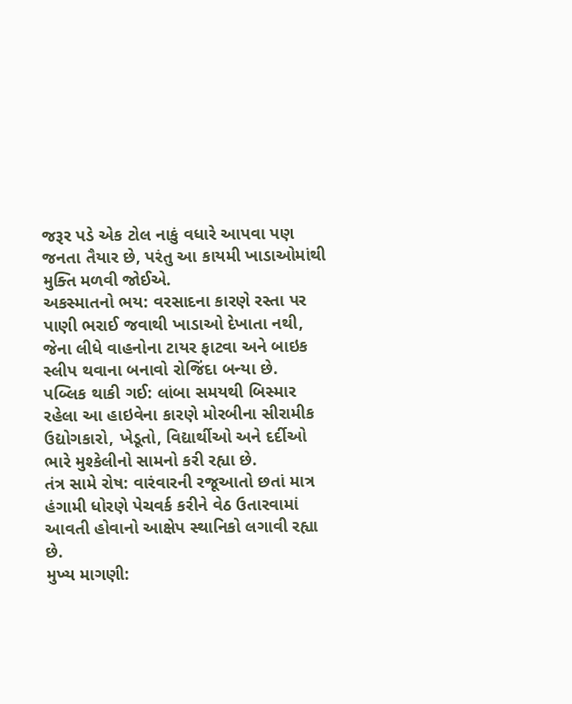જરૂર પડે એક ટોલ નાકું વધારે આપવા પણ જનતા તૈયાર છે, પરંતુ આ કાયમી ખાડાઓમાંથી મુક્તિ મળવી જોઈએ.
અકસ્માતનો ભય: વરસાદના કારણે રસ્તા પર પાણી ભરાઈ જવાથી ખાડાઓ દેખાતા નથી, જેના લીધે વાહનોના ટાયર ફાટવા અને બાઇક સ્લીપ થવાના બનાવો રોજિંદા બન્યા છે.
પબ્લિક થાકી ગઈ: લાંબા સમયથી બિસ્માર રહેલા આ હાઇવેના કારણે મોરબીના સીરામીક ઉદ્યોગકારો, ખેડૂતો, વિદ્યાર્થીઓ અને દર્દીઓ ભારે મુશ્કેલીનો સામનો કરી રહ્યા છે.
તંત્ર સામે રોષ: વારંવારની રજૂઆતો છતાં માત્ર હંગામી ધોરણે પેચવર્ક કરીને વેઠ ઉતારવામાં આવતી હોવાનો આક્ષેપ સ્થાનિકો લગાવી રહ્યા છે.
મુખ્ય માગણી: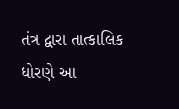તંત્ર દ્વારા તાત્કાલિક ધોરણે આ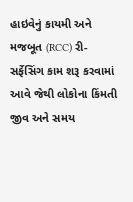હાઇવેનું કાયમી અને મજબૂત (RCC) રી-સર્ફેસિંગ કામ શરૂ કરવામાં આવે જેથી લોકોના કિંમતી જીવ અને સમય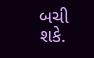બચી શકે.